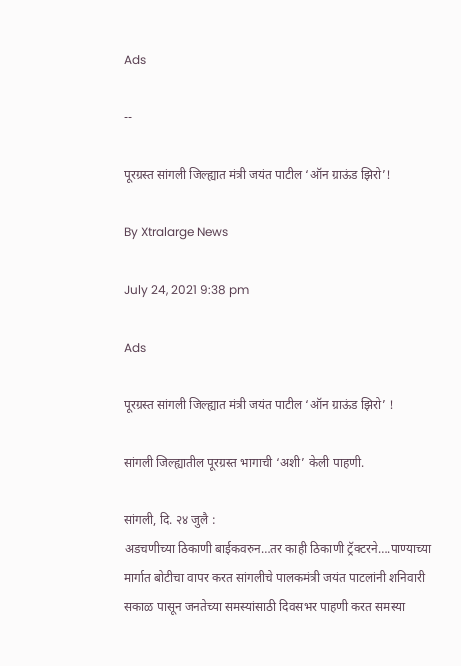Ads

--

पूरग्रस्त सांगली जिल्ह्यात मंत्री जयंत पाटील ‘ऑन ग्राऊंड झिरो’!

By Xtralarge News

July 24, 2021 9:38 pm

Ads

पूरग्रस्त सांगली जिल्ह्यात मंत्री जयंत पाटील ‘ऑन ग्राऊंड झिरो’ !

सांगली जिल्ह्यातील पूरग्रस्त भागाची ‘अशी’ केली पाहणी.

सांगली, दि. २४ जुलै :
अडचणीच्या ठिकाणी बाईकवरुन…तर काही ठिकाणी ट्रॅक्टरने….पाण्याच्या मार्गात बोटीचा वापर करत सांगलीचे पालकमंत्री जयंत पाटलांनी शनिवारी सकाळ पासून जनतेच्या समस्यांसाठी दिवसभर पाहणी करत समस्या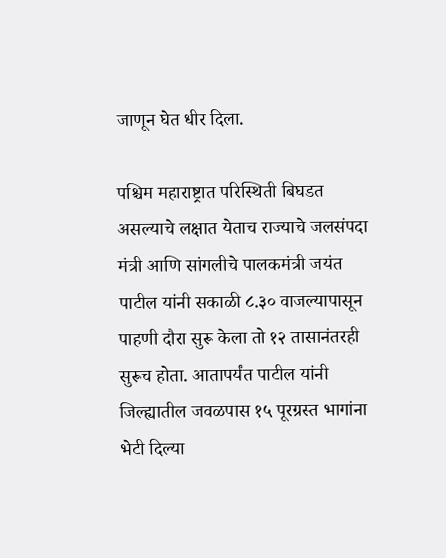जाणून घेत धीर दिला.

पश्चिम महाराष्ट्रात परिस्थिती बिघडत असल्याचे लक्षात येताच राज्याचे जलसंपदा मंत्री आणि सांगलीचे पालकमंत्री जयंत पाटील यांनी सकाळी ८.३० वाजल्यापासून पाहणी दौरा सुरू केला तो १२ तासानंतरही सुरूच होता. आतापर्यंत पाटील यांनी जिल्ह्यातील जवळपास १५ पूरग्रस्त भागांना भेटी दिल्या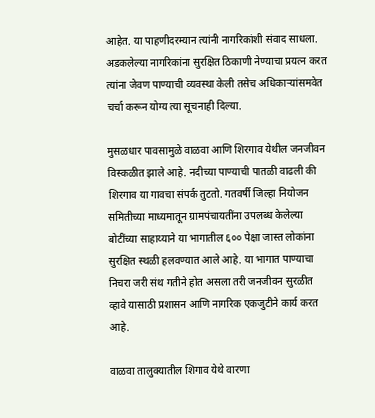आहेत. या पाहणीदरम्यान त्यांनी नागरिकांशी संवाद साधला. अडकलेल्या नागरिकांना सुरक्षित ठिकाणी नेण्याचा प्रयत्न करत त्यांना जेवण पाण्याची व्यवस्था केली तसेच अधिकाऱ्यांसमवेत चर्चा करून योग्य त्या सूचनाही दिल्या.

मुसळधार पावसामुळे वाळवा आणि शिरगाव येथील जनजीवन विस्कळीत झाले आहे. नदीच्या पाण्याची पातळी वाढली की शिरगाव या गावचा संपर्क तुटतो. गतवर्षी जिल्हा नियोजन समितीच्या माध्यमातून ग्रामपंचायतींना उपलब्ध केलेल्या बोटींच्या साहाय्याने या भागातील ६०० पेक्षा जास्त लोकांना सुरक्षित स्थळी हलवण्यात आले आहे. या भागात पाण्याचा निचरा जरी संथ गतीने होत असला तरी जनजीवन सुरळीत व्हावे यासाठी प्रशासन आणि नागरिक एकजुटीने कार्य करत आहे.

वाळवा तालुक्यातील शिगाव येथे वारणा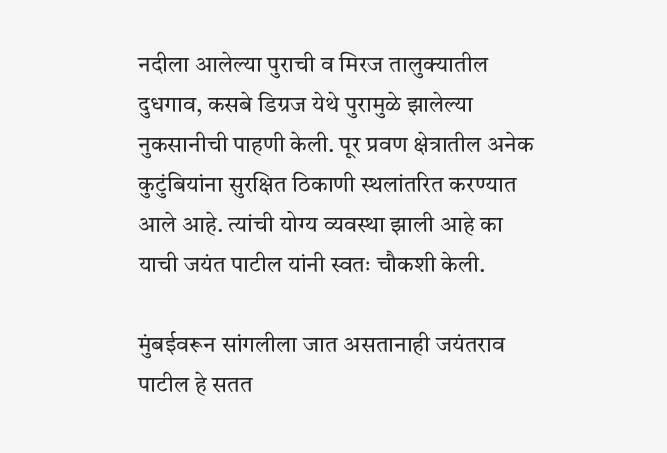नदीला आलेल्या पुराची व मिरज तालुक्यातील दुधगाव, कसबे डिग्रज येथे पुरामुळे झालेल्या नुकसानीची पाहणी केली. पूर प्रवण क्षेत्रातील अनेक कुटुंबियांना सुरक्षित ठिकाणी स्थलांतरित करण्यात आले आहे. त्यांची योग्य व्यवस्था झाली आहे का याची जयंत पाटील यांनी स्वतः चौकशी केली.

मुंबईवरून सांगलीला जात असतानाही जयंतराव पाटील हे सतत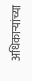अधिकाऱ्यांच्या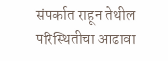संपर्कात राहून तेथील परिस्थितीचा आढावा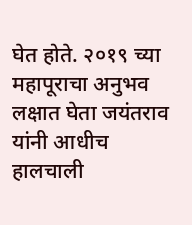घेत होते. २०१९ च्या महापूराचा अनुभव लक्षात घेता जयंतराव यांनी आधीच हालचाली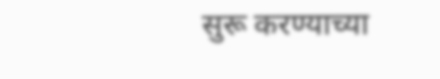सुरू करण्याच्या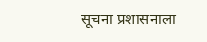सूचना प्रशासनाला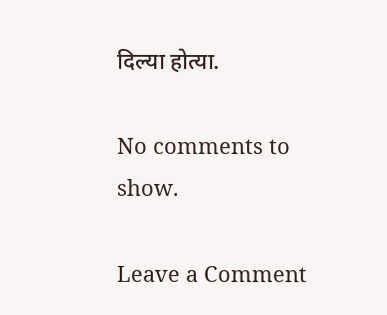दिल्या होत्या.

No comments to show.

Leave a Comment